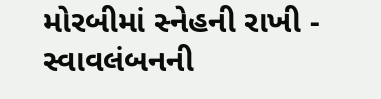મોરબીમાં સ્નેહની રાખી - સ્વાવલંબનની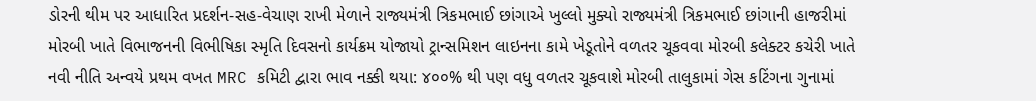ડોરની થીમ પર આધારિત પ્રદર્શન-સહ-વેચાણ રાખી મેળાને રાજ્યમંત્રી ત્રિકમભાઈ છાંગાએ ખુલ્લો મુક્યો રાજ્યમંત્રી ત્રિકમભાઈ છાંગાની હાજરીમાં મોરબી ખાતે વિભાજનની વિભીષિકા સ્મૃતિ દિવસનો કાર્યક્રમ યોજાયો ટ્રાન્સમિશન લાઇનના કામે ખેડૂતોને વળતર ચૂકવવા મોરબી કલેક્ટર કચેરી ખાતે નવી નીતિ અન્વયે પ્રથમ વખત MRC કમિટી દ્વારા ભાવ નક્કી થયા: ૪૦૦% થી પણ વધુ વળતર ચૂકવાશે મોરબી તાલુકામાં ગેસ કટિંગના ગુનામાં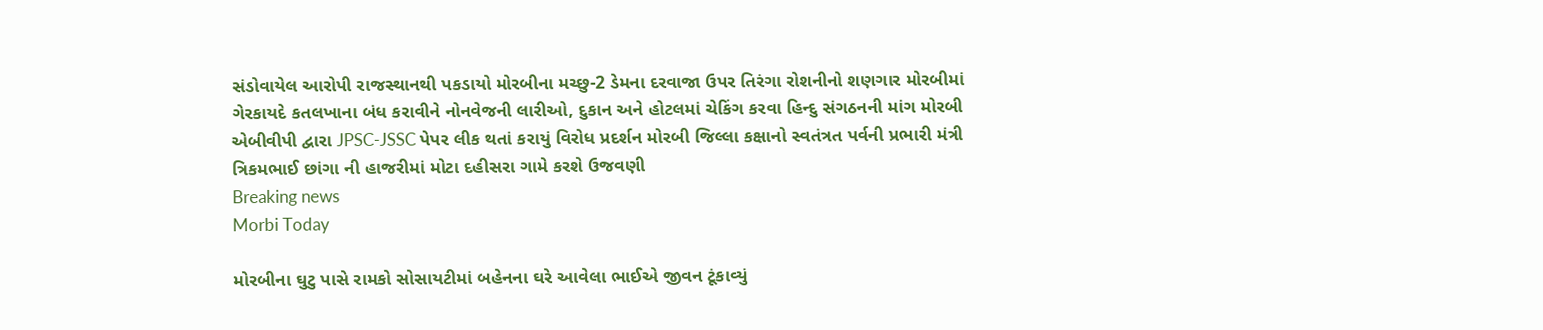સંડોવાયેલ આરોપી રાજસ્થાનથી પકડાયો મોરબીના મચ્છુ-2 ડેમના દરવાજા ઉપર તિરંગા રોશનીનો શણગાર મોરબીમાં ગેરકાયદે કતલખાના બંધ કરાવીને નોનવેજની લારીઓ, દુકાન અને હોટલમાં ચેકિંગ કરવા હિન્દુ સંગઠનની માંગ મોરબી એબીવીપી દ્વારા JPSC-JSSC પેપર લીક થતાં કરાયું વિરોધ પ્રદર્શન મોરબી જિલ્લા કક્ષાનો સ્વતંત્રત પર્વની પ્રભારી મંત્રી ત્રિકમભાઈ છાંગા ની હાજરીમાં મોટા દહીસરા ગામે કરશે ઉજવણી
Breaking news
Morbi Today

મોરબીના ઘુટુ પાસે રામકો સોસાયટીમાં બહેનના ઘરે આવેલા ભાઈએ જીવન ટૂંકાવ્યું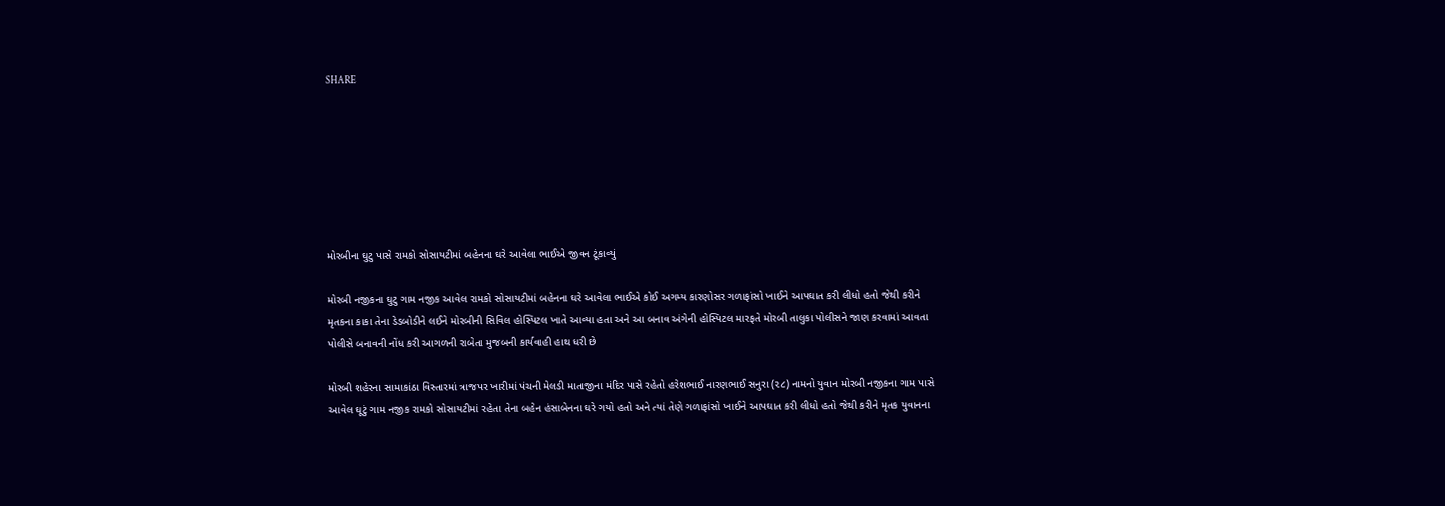SHARE







મોરબીના ઘુટુ પાસે રામકો સોસાયટીમાં બહેનના ઘરે આવેલા ભાઈએ જીવન ટૂંકાવ્યું

મોરબી નજીકના ઘુટુ ગામ નજીક આવેલ રામકો સોસાયટીમાં બહેનના ઘરે આવેલા ભાઈએ કોઈ અગમ્ય કારણોસર ગળાફાંસો ખાઈને આપઘાત કરી લીધો હતો જેથી કરીને મૃતકના કાકા તેના ડેડબોડીને લઈને મોરબીની સિવિલ હોસ્પિટલ ખાતે આવ્યા હતા અને આ બનાવ અંગેની હોસ્પિટલ મારફતે મોરબી તાલુકા પોલીસને જાણ કરવામાં આવતા પોલીસે બનાવની નોંધ કરી આગળની રાબેતા મુજબની કાર્યવાહી હાથ ધરી છે

મોરબી શહેરના સામાકાંઠા વિસ્તારમાં ત્રાજપર ખારીમાં પંચની મેલડી માતાજીના મંદિર પાસે રહેતો હરેશભાઈ નારણભાઈ સનુરા (૨૮) નામનો યુવાન મોરબી નજીકના ગામ પાસે આવેલ ઘૂટું ગામ નજીક રામકો સોસાયટીમાં રહેતા તેના બહેન હંસાબેનના ઘરે ગયો હતો અને ત્યાં તેણે ગળાફાંસો ખાઈને આપઘાત કરી લીધો હતો જેથી કરીને મૃતક યુવાનના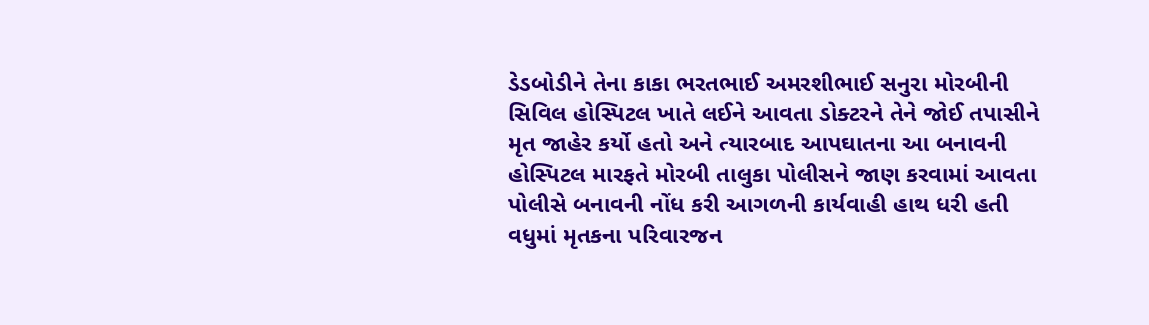ડેડબોડીને તેના કાકા ભરતભાઈ અમરશીભાઈ સનુરા મોરબીની સિવિલ હોસ્પિટલ ખાતે લઈને આવતા ડોક્ટરને તેને જોઈ તપાસીને મૃત જાહેર કર્યો હતો અને ત્યારબાદ આપઘાતના આ બનાવની હોસ્પિટલ મારફતે મોરબી તાલુકા પોલીસને જાણ કરવામાં આવતા પોલીસે બનાવની નોંધ કરી આગળની કાર્યવાહી હાથ ધરી હતી વધુમાં મૃતકના પરિવારજન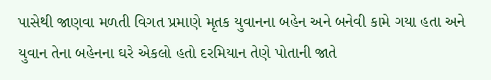પાસેથી જાણવા મળતી વિગત પ્રમાણે મૃતક યુવાનના બહેન અને બનેવી કામે ગયા હતા અને યુવાન તેના બહેનના ઘરે એકલો હતો દરમિયાન તેણે પોતાની જાતે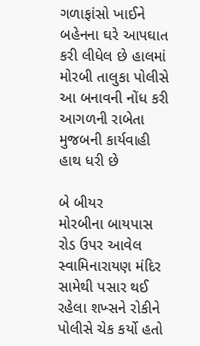ગળાફાંસો ખાઈને બહેનના ઘરે આપઘાત કરી લીધેલ છે હાલમાં મોરબી તાલુકા પોલીસે આ બનાવની નોંધ કરી આગળની રાબેતા મુજબની કાર્યવાહી હાથ ધરી છે

બે બીયર
મોરબીના બાયપાસ રોડ ઉપર આવેલ સ્વામિનારાયણ મંદિર સામેથી પસાર થઈ રહેલા શખ્સને રોકીને પોલીસે ચેક કર્યો હતો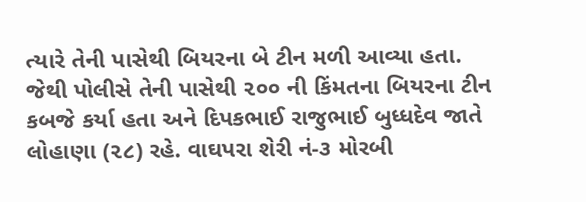ત્યારે તેની પાસેથી બિયરના બે ટીન મળી આવ્યા હતા. જેથી પોલીસે તેની પાસેથી ૨૦૦ ની કિંમતના બિયરના ટીન કબજે કર્યા હતા અને દિપકભાઈ રાજુભાઈ બુધ્ધદેવ જાતે લોહાણા (૨૮) રહે. વાઘપરા શેરી નં-૩ મોરબી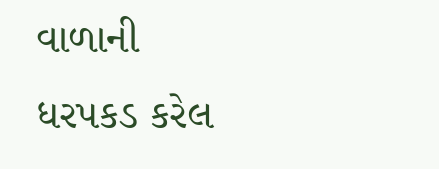વાળાની ધરપકડ કરેલ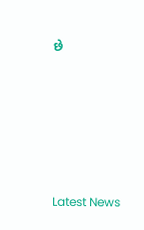છે






Latest News